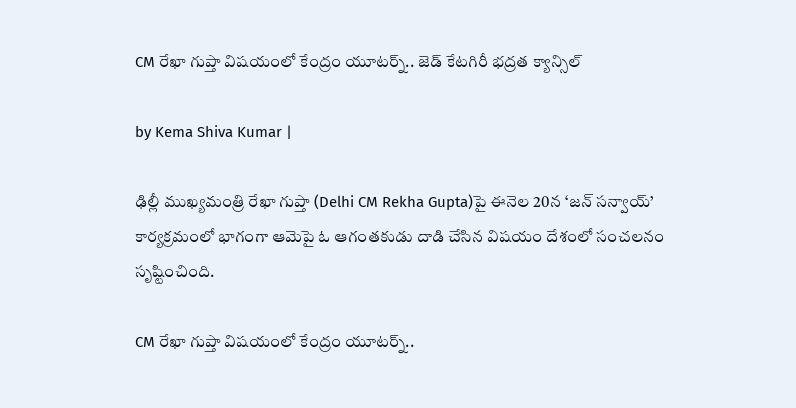CM రేఖా గుప్తా విషయంలో కేంద్రం యూటర్న్.. జెడ్ కేటగిరీ భద్రత క్యాన్సిల్

by Kema Shiva Kumar |

ఢిల్లీ ముఖ్యమంత్రి రేఖా గుప్తా (Delhi CM Rekha Gupta)పై ఈనెల 20న ‘జన్ సన్వాయ్’ కార్యక్రమంలో భాగంగా ఆమెపై ఓ ఆగంతకుడు దాడి చేసిన విషయం దేశంలో సంచలనం సృష్టించింది.

CM రేఖా గుప్తా విషయంలో కేంద్రం యూటర్న్..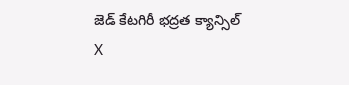జెడ్ కేటగిరీ భద్రత క్యాన్సిల్
X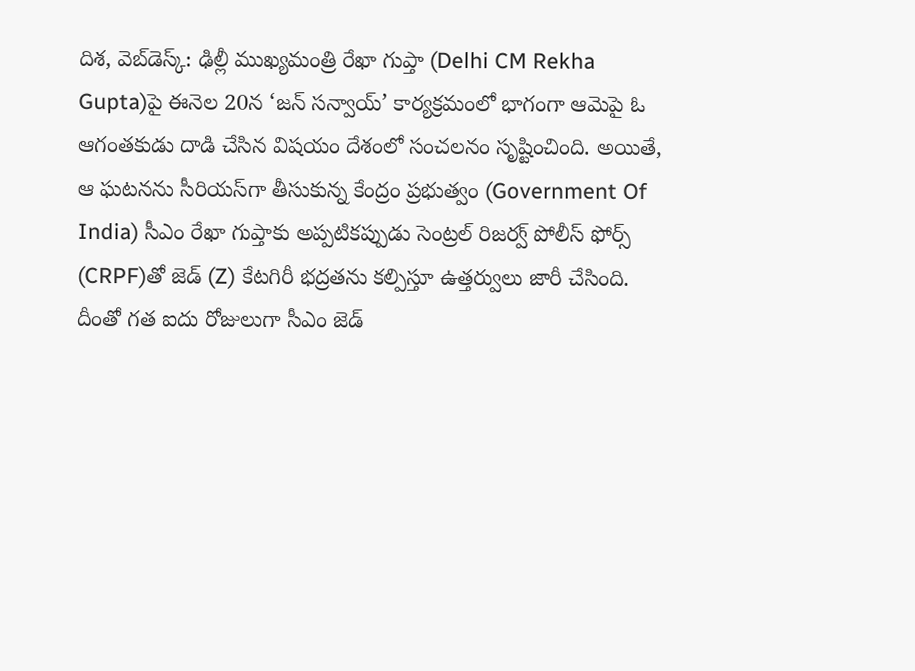దిశ, వెబ్‌డెస్క్: ఢిల్లీ ముఖ్యమంత్రి రేఖా గుప్తా (Delhi CM Rekha Gupta)పై ఈనెల 20న ‘జన్ సన్వాయ్’ కార్యక్రమంలో భాగంగా ఆమెపై ఓ ఆగంతకుడు దాడి చేసిన విషయం దేశంలో సంచలనం సృష్టించింది. అయితే, ఆ ఘటనను సీరియస్‌గా తీసుకున్న కేంద్రం ప్రభుత్వం (Government Of India) సీఎం రేఖా గుప్తాకు అప్పటికప్పుడు సెంట్రల్ రిజర్వ్ పోలీస్ ఫోర్స్ (CRPF)తో జెడ్ (Z) కేటగిరీ భద్రతను కల్పిస్తూ ఉత్తర్వులు జారీ చేసింది. దీంతో గత ఐదు రోజులుగా సీఎం జెడ్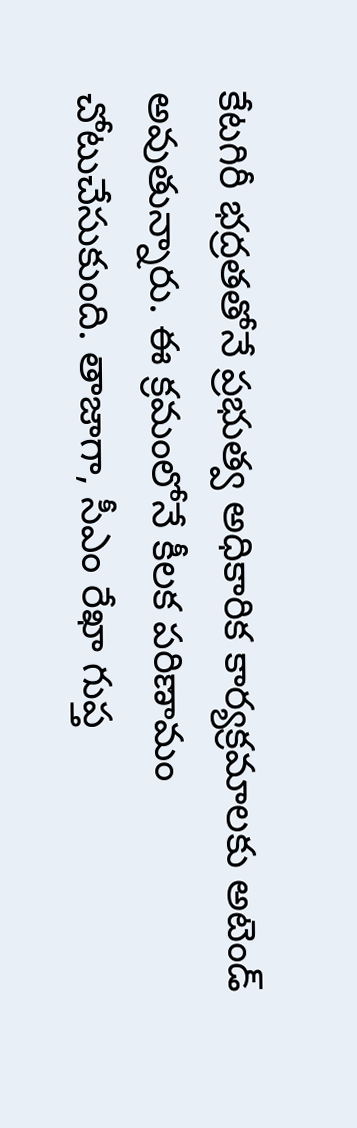కేటగిరీ భద్రతతోనే ప్రభుత్వ అధికారిక కార్యక్రమాలకు అటెండ్ అవుతున్నారు. ఈ క్రమంలోనే కీలక పరిణామం చోటుచేసుకుంది. తాజాగా, సీఎం రేఖా గుప్త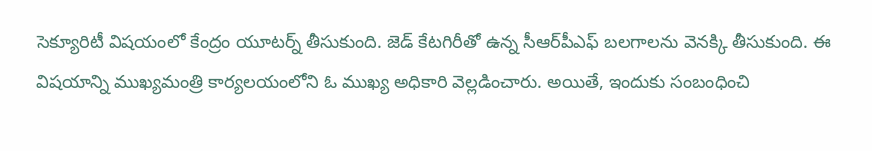సెక్యూరిటీ విషయంలో కేంద్రం యూటర్న్ తీసుకుంది. జెడ్ కేటగిరీతో ఉన్న సీఆర్‌పీఎఫ్ బలగాలను వెనక్కి తీసుకుంది. ఈ విషయాన్ని ముఖ్యమంత్రి కార్యలయంలోని ఓ ముఖ్య అధికారి వెల్లడించారు. అయితే, ఇందుకు సంబంధించి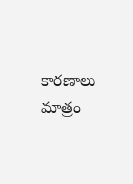కారణాలు మాత్రం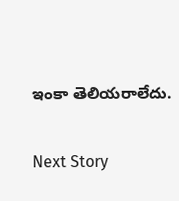ఇంకా తెలియరాలేదు.

Next Story